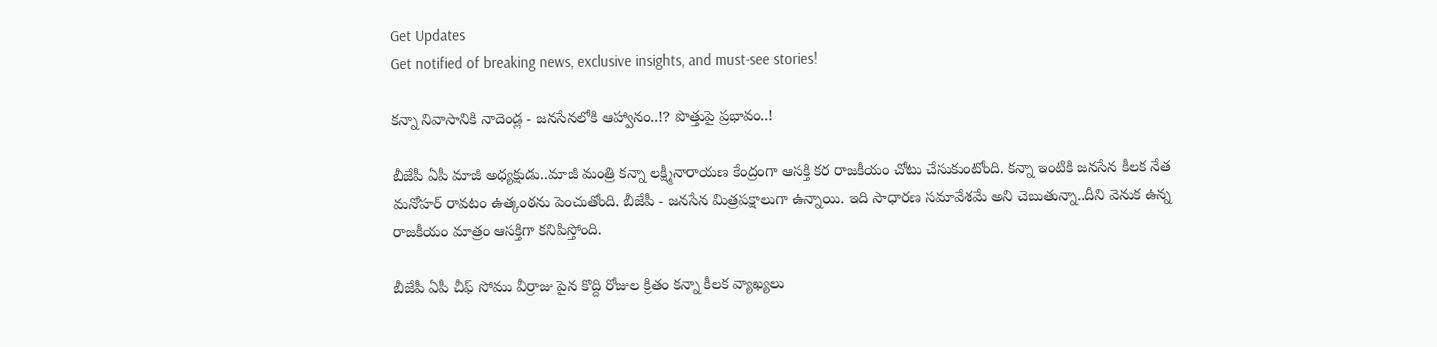Get Updates
Get notified of breaking news, exclusive insights, and must-see stories!

కన్నా నివాసానికి నాదెండ్ల - జనసేనలోకి ఆహ్వానం..!? పొత్తుపై ప్రభావం..!

బీజేపీ ఏపీ మాజీ అధ్యక్షుడు..మాజీ మంత్రి కన్నా లక్ష్మీనారాయణ కేంద్రంగా ఆసక్తి కర రాజకీయం చోటు చేసుకుంటోంది. కన్నా ఇంటికి జనసేన కీలక నేత మనోహర్ రావటం ఉత్కంఠను పెంచుతోంది. బీజేపీ - జనసేన మిత్రపక్షాలుగా ఉన్నాయి. ఇది సాధారణ సమావేశమే అని చెబుతున్నా..దీని వెనుక ఉన్న రాజకీయం మాత్రం ఆసక్తిగా కనిపిస్తోంది.

బీజేపీ ఏపీ చీఫ్ సోము వీర్రాజు పైన కొద్ది రోజుల క్రితం కన్నా కీలక వ్యాఖ్యలు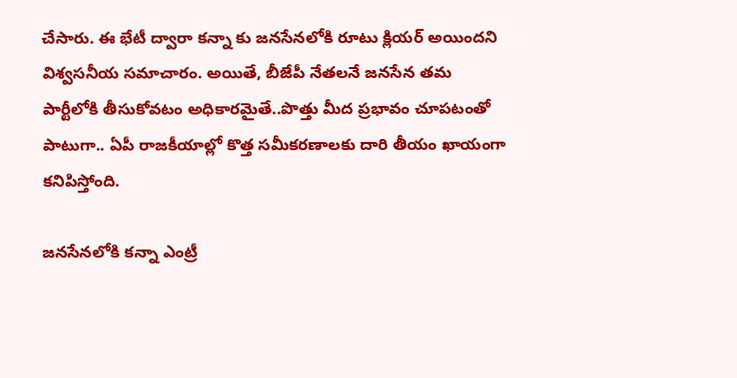చేసారు. ఈ భేటీ ద్వారా కన్నా కు జనసేనలోకి రూటు క్లియర్ అయిందని విశ్వసనీయ సమాచారం. అయితే, బీజేపీ నేతలనే జనసేన తమ పార్టీలోకి తీసుకోవటం అధికారమైతే..పొత్తు మీద ప్రభావం చూపటంతో పాటుగా.. ఏపీ రాజకీయాల్లో కొత్త సమీకరణాలకు దారి తీయం ఖాయంగా కనిపిస్తోంది.

జనసేనలోకి కన్నా ఎంట్రీ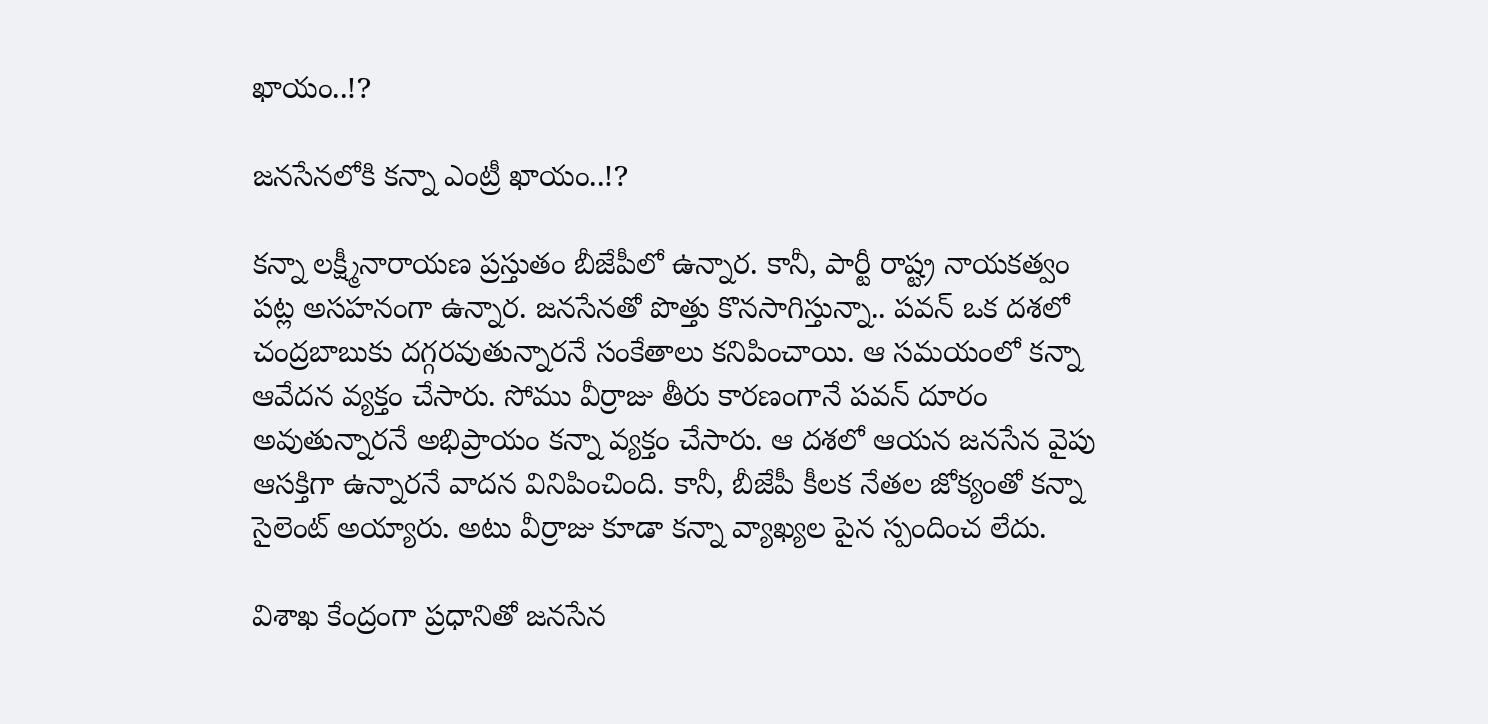ఖాయం..!?

జనసేనలోకి కన్నా ఎంట్రీ ఖాయం..!?

కన్నా లక్ష్మీనారాయణ ప్రస్తుతం బీజేపీలో ఉన్నార. కానీ, పార్టీ రాష్ట్ర నాయకత్వం పట్ల అసహనంగా ఉన్నార. జనసేనతో పొత్తు కొనసాగిస్తున్నా.. పవన్ ఒక దశలో చంద్రబాబుకు దగ్గరవుతున్నారనే సంకేతాలు కనిపించాయి. ఆ సమయంలో కన్నా ఆవేదన వ్యక్తం చేసారు. సోము వీర్రాజు తీరు కారణంగానే పవన్ దూరం అవుతున్నారనే అభిప్రాయం కన్నా వ్యక్తం చేసారు. ఆ దశలో ఆయన జనసేన వైపు ఆసక్తిగా ఉన్నారనే వాదన వినిపించింది. కానీ, బీజేపీ కీలక నేతల జోక్యంతో కన్నా సైలెంట్ అయ్యారు. అటు వీర్రాజు కూడా కన్నా వ్యాఖ్యల పైన స్పందించ లేదు.

విశాఖ కేంద్రంగా ప్రధానితో జనసేన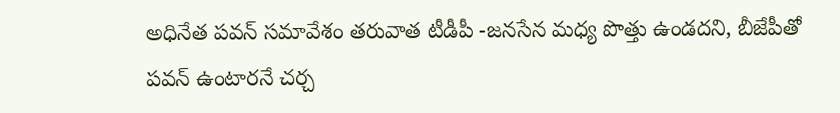అధినేత పవన్ సమావేశం తరువాత టీడీపీ -జనసేన మధ్య పొత్తు ఉండదని, బీజేపీతో పవన్ ఉంటారనే చర్చ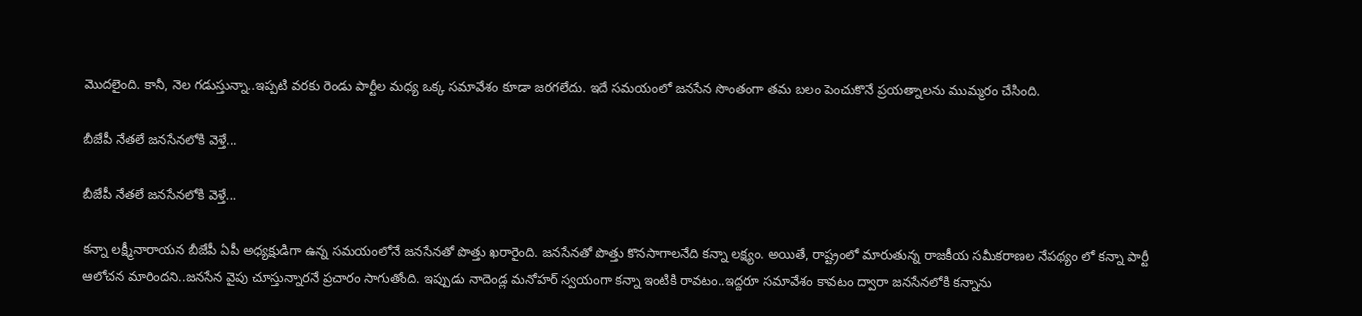మొదలైంది. కానీ, నెల గడుస్తున్నా..ఇప్పటి వరకు రెండు పార్టీల మధ్య ఒక్క సమావేశం కూడా జరగలేదు. ఇదే సమయంలో జనసేన సొంతంగా తమ బలం పెంచుకొనే ప్రయత్నాలను ముమ్మరం చేసింది.

బీజేపీ నేతలే జనసేనలోకి వెళ్తే...

బీజేపీ నేతలే జనసేనలోకి వెళ్తే...

కన్నా లక్ష్మీనారాయన బీజేపీ ఏపీ అధ్యక్షుడిగా ఉన్న సమయంలోనే జనసేనతో పొత్తు ఖరారైంది. జనసేనతో పొత్తు కొనసాగాలనేది కన్నా లక్ష్యం. అయితే, రాష్ట్రంలో మారుతున్న రాజకీయ సమీకరాణల నేపథ్యం లో కన్నా పార్టీ ఆలోచన మారిందని..జనసేన వైపు చూస్తున్నారనే ప్రచారం సాగుతోంది. ఇప్పుడు నాదెండ్ల మనోహర్ స్వయంగా కన్నా ఇంటికి రావటం..ఇద్దరూ సమావేశం కావటం ద్వారా జనసేనలోకి కన్నాను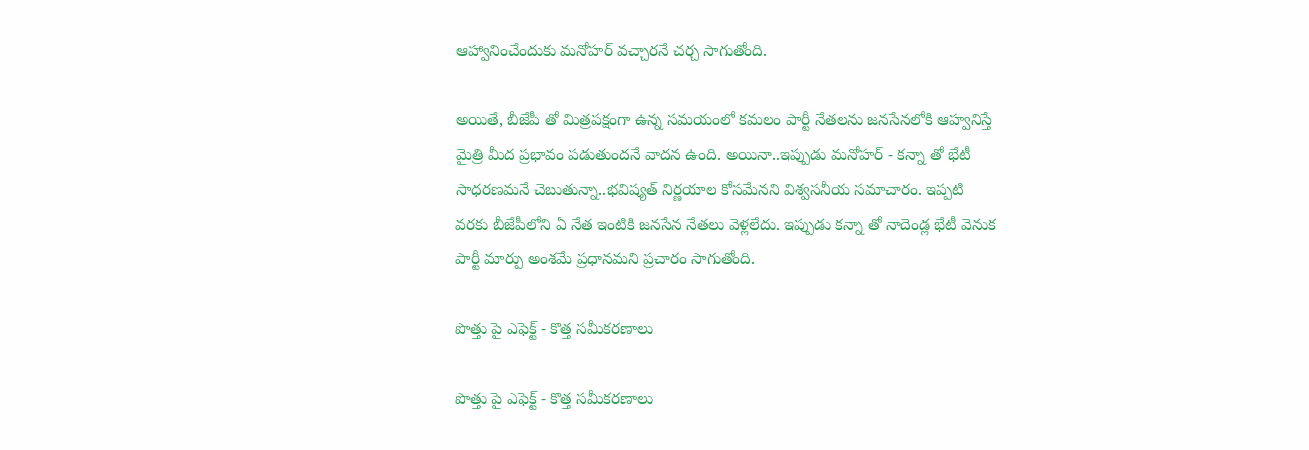ఆహ్వానించేందుకు మనోహర్ వచ్చారనే చర్చ సాగుతోంది.

అయితే, బీజేపీ తో మిత్రపక్షంగా ఉన్న సమయంలో కమలం పార్టీ నేతలను జనసేనలోకి ఆహ్వనిస్తే మైత్రి మీద ప్రభావం పడుతుందనే వాదన ఉంది. అయినా..ఇప్పుడు మనోహర్ - కన్నా తో భేటీ సాధరణమనే చెబుతున్నా..భవిష్యత్ నిర్ణయాల కోసమేనని విశ్వసనీయ సమాచారం. ఇప్పటి వరకు బీజేపీలోని ఏ నేత ఇంటికి జనసేన నేతలు వెళ్లలేదు. ఇప్పుడు కన్నా తో నాదెండ్ల భేటీ వెనుక పార్టీ మార్పు అంశమే ప్రధానమని ప్రచారం సాగుతోంది.

పొత్తు పై ఎఫెక్ట్ - కొత్త సమీకరణాలు

పొత్తు పై ఎఫెక్ట్ - కొత్త సమీకరణాలు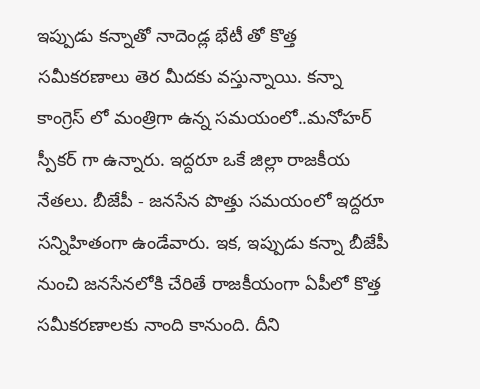ఇప్పుడు కన్నాతో నాదెండ్ల భేటీ తో కొత్త సమీకరణాలు తెర మీదకు వస్తున్నాయి. కన్నా కాంగ్రెస్ లో మంత్రిగా ఉన్న సమయంలో..మనోహర్ స్పీకర్ గా ఉన్నారు. ఇద్దరూ ఒకే జిల్లా రాజకీయ నేతలు. బీజేపీ - జనసేన పొత్తు సమయంలో ఇద్దరూ సన్నిహితంగా ఉండేవారు. ఇక, ఇప్పుడు కన్నా బీజేపీ నుంచి జనసేనలోకి చేరితే రాజకీయంగా ఏపీలో కొత్త సమీకరణాలకు నాంది కానుంది. దీని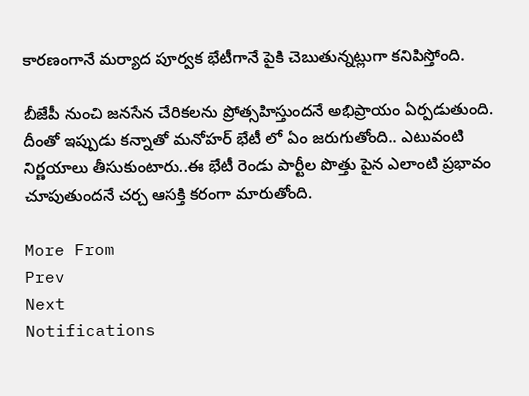కారణంగానే మర్యాద పూర్వక భేటీగానే పైకి చెబుతున్నట్లుగా కనిపిస్తోంది.

బీజేపీ నుంచి జనసేన చేరికలను ప్రోత్సహిస్తుందనే అభిప్రాయం ఏర్పడుతుంది. దీంతో ఇప్పుడు కన్నాతో మనోహర్ భేటీ లో ఏం జరుగుతోంది.. ఎటువంటి నిర్ణయాలు తీసుకుంటారు..ఈ భేటీ రెండు పార్టీల పొత్తు పైన ఎలాంటి ప్రభావం చూపుతుందనే చర్చ ఆసక్తి కరంగా మారుతోంది.

More From
Prev
Next
Notifications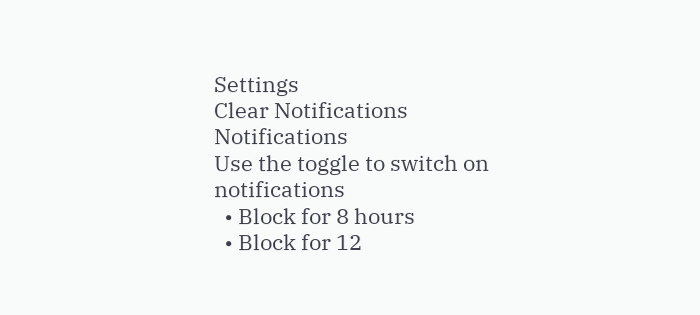Settings
Clear Notifications
Notifications
Use the toggle to switch on notifications
  • Block for 8 hours
  • Block for 12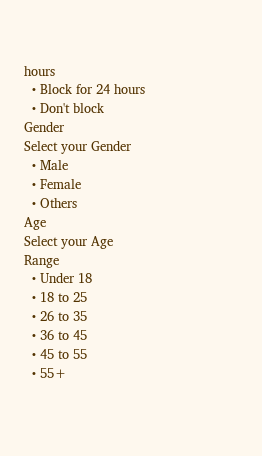hours
  • Block for 24 hours
  • Don't block
Gender
Select your Gender
  • Male
  • Female
  • Others
Age
Select your Age Range
  • Under 18
  • 18 to 25
  • 26 to 35
  • 36 to 45
  • 45 to 55
  • 55+